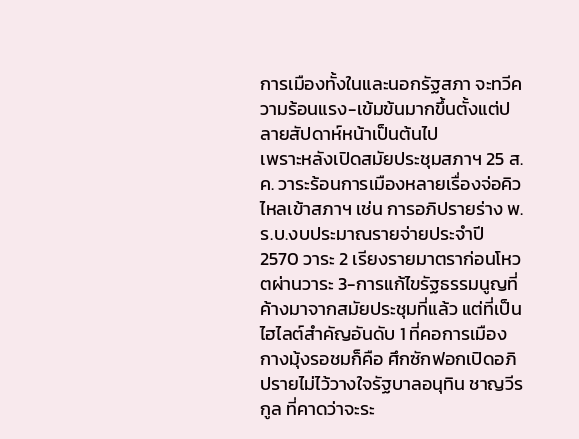การเมืองทั้งในและนอกรัฐสภา จะทวีความร้อนแรง-เข้มข้นมากขึ้นตั้งแต่ปลายสัปดาห์หน้าเป็นต้นไป
เพราะหลังเปิดสมัยประชุมสภาฯ 25 ส.ค. วาระร้อนการเมืองหลายเรื่องจ่อคิวไหลเข้าสภาฯ เช่น การอภิปรายร่าง พ.ร.บ.งบประมาณรายจ่ายประจำปี 2570 วาระ 2 เรียงรายมาตราก่อนโหวตผ่านวาระ 3-การแก้ไขรัฐธรรมนูญที่ค้างมาจากสมัยประชุมที่แล้ว แต่ที่เป็นไฮไลต์สำคัญอันดับ 1 ที่คอการเมืองกางมุ้งรอชมก็คือ ศึกซักฟอกเปิดอภิปรายไม่ไว้วางใจรัฐบาลอนุทิน ชาญวีรกูล ที่คาดว่าจะระ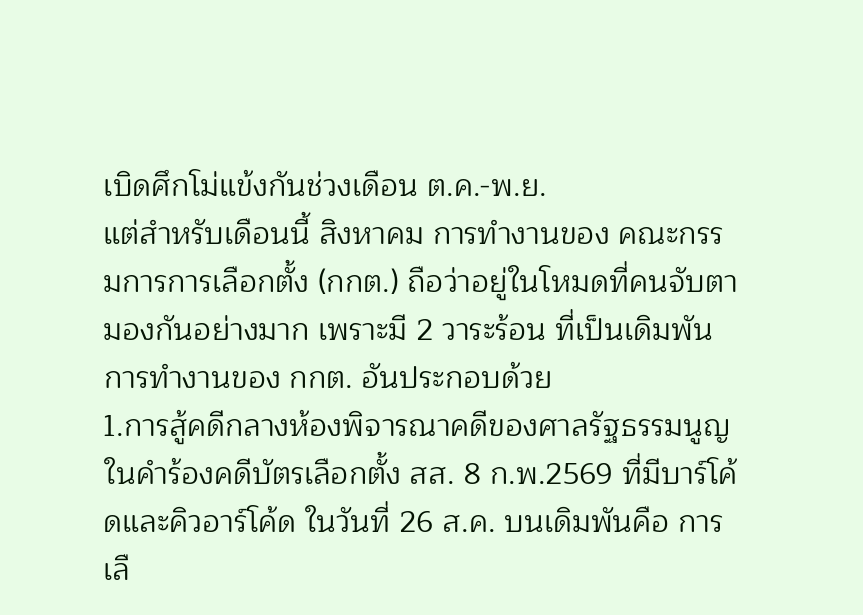เบิดศึกโม่แข้งกันช่วงเดือน ต.ค.-พ.ย.
แต่สำหรับเดือนนี้ สิงหาคม การทำงานของ คณะกรรมการการเลือกตั้ง (กกต.) ถือว่าอยู่ในโหมดที่คนจับตามองกันอย่างมาก เพราะมี 2 วาระร้อน ที่เป็นเดิมพันการทำงานของ กกต. อันประกอบด้วย
1.การสู้คดีกลางห้องพิจารณาคดีของศาลรัฐธรรมนูญ ในคำร้องคดีบัตรเลือกตั้ง สส. 8 ก.พ.2569 ที่มีบาร์โค้ดและคิวอาร์โค้ด ในวันที่ 26 ส.ค. บนเดิมพันคือ การเลื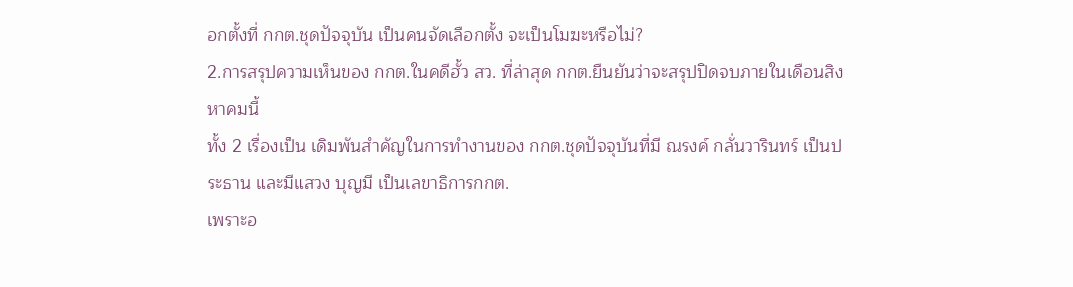อกตั้งที่ กกต.ชุดปัจจุบัน เป็นคนจัดเลือกตั้ง จะเป็นโมฆะหรือไม่?
2.การสรุปความเห็นของ กกต.ในคดีฮั้ว สว. ที่ล่าสุด กกต.ยืนยันว่าจะสรุปปิดจบภายในเดือนสิงหาคมนี้
ทั้ง 2 เรื่องเป็น เดิมพันสำคัญในการทำงานของ กกต.ชุดปัจจุบันที่มี ณรงค์ กลั่นวารินทร์ เป็นประธาน และมีแสวง บุญมี เป็นเลขาธิการกกต.
เพราะอ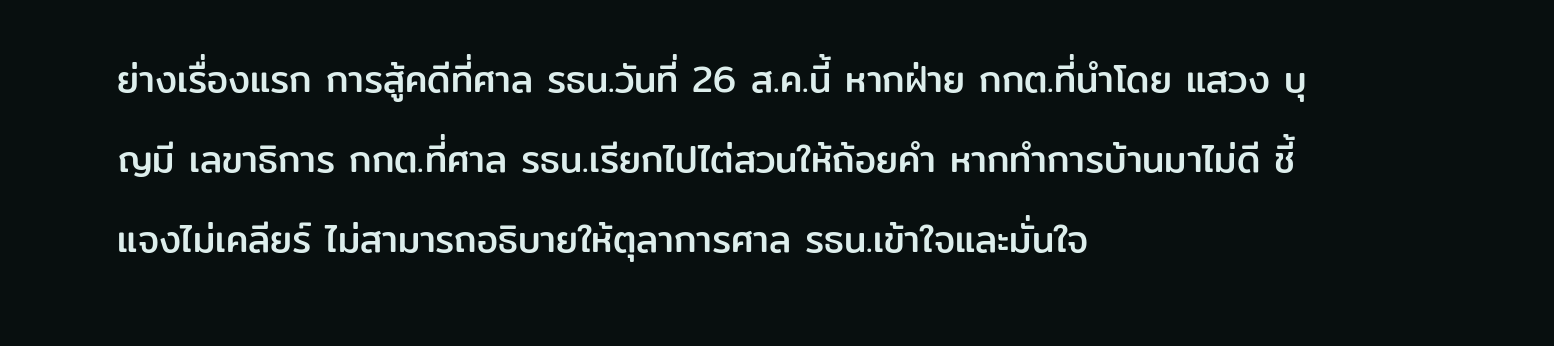ย่างเรื่องแรก การสู้คดีที่ศาล รธน.วันที่ 26 ส.ค.นี้ หากฝ่าย กกต.ที่นำโดย แสวง บุญมี เลขาธิการ กกต.ที่ศาล รธน.เรียกไปไต่สวนให้ถ้อยคำ หากทำการบ้านมาไม่ดี ชี้แจงไม่เคลียร์ ไม่สามารถอธิบายให้ตุลาการศาล รธน.เข้าใจและมั่นใจ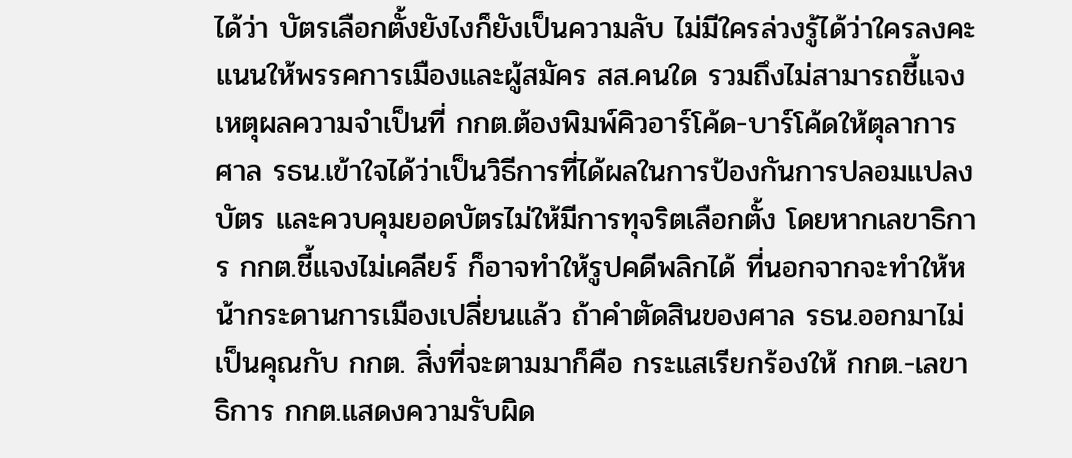ได้ว่า บัตรเลือกตั้งยังไงก็ยังเป็นความลับ ไม่มีใครล่วงรู้ได้ว่าใครลงคะแนนให้พรรคการเมืองและผู้สมัคร สส.คนใด รวมถึงไม่สามารถชี้แจงเหตุผลความจำเป็นที่ กกต.ต้องพิมพ์คิวอาร์โค้ด-บาร์โค้ดให้ตุลาการศาล รธน.เข้าใจได้ว่าเป็นวิธีการที่ได้ผลในการป้องกันการปลอมแปลงบัตร และควบคุมยอดบัตรไม่ให้มีการทุจริตเลือกตั้ง โดยหากเลขาธิการ กกต.ชี้แจงไม่เคลียร์ ก็อาจทำให้รูปคดีพลิกได้ ที่นอกจากจะทำให้หน้ากระดานการเมืองเปลี่ยนแล้ว ถ้าคำตัดสินของศาล รธน.ออกมาไม่เป็นคุณกับ กกต. สิ่งที่จะตามมาก็คือ กระแสเรียกร้องให้ กกต.-เลขาธิการ กกต.แสดงความรับผิด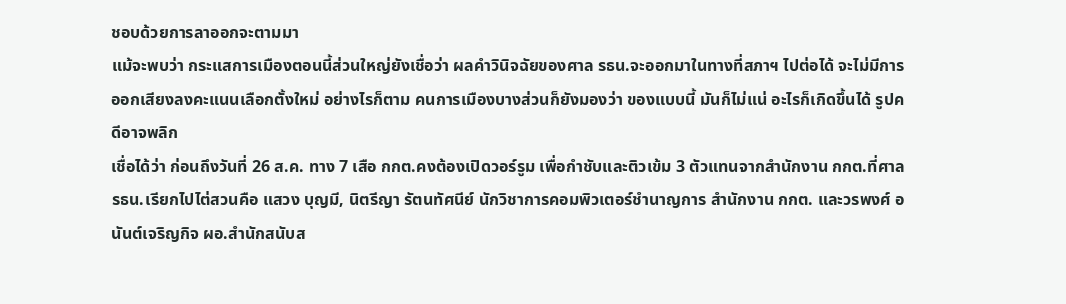ชอบด้วยการลาออกจะตามมา
แม้จะพบว่า กระแสการเมืองตอนนี้ส่วนใหญ่ยังเชื่อว่า ผลคำวินิจฉัยของศาล รธน.จะออกมาในทางที่สภาฯ ไปต่อได้ จะไม่มีการออกเสียงลงคะแนนเลือกตั้งใหม่ อย่างไรก็ตาม คนการเมืองบางส่วนก็ยังมองว่า ของแบบนี้ มันก็ไม่แน่ อะไรก็เกิดขึ้นได้ รูปคดีอาจพลิก
เชื่อได้ว่า ก่อนถึงวันที่ 26 ส.ค. ทาง 7 เสือ กกต.คงต้องเปิดวอร์รูม เพื่อกำชับและติวเข้ม 3 ตัวแทนจากสำนักงาน กกต.ที่ศาล รธน.เรียกไปไต่สวนคือ แสวง บุญมี, นิตรีญา รัตนทัศนีย์ นักวิชาการคอมพิวเตอร์ชำนาญการ สำนักงาน กกต. และวรพงศ์ อนันต์เจริญกิจ ผอ.สำนักสนับส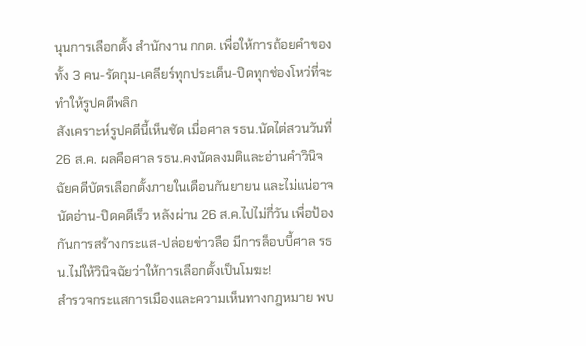นุนการเลือกตั้ง สำนักงาน กกต. เพื่อให้การถ้อยคำของทั้ง 3 คน-รัดกุม-เคลียร์ทุกประเด็น-ปิดทุกช่องโหว่ที่จะทำให้รูปคดีพลิก
สังเคราะห์รูปคดีนี้เห็นชัด เมื่อศาล รธน.นัดไต่สวนวันที่ 26 ส.ค. ผลคือศาล รธน.คงนัดลงมติและอ่านคำวินิจฉัยคดีบัตรเลือกตั้งภายในเดือนกันยายน และไม่แน่อาจนัดอ่าน-ปิดคดีเร็ว หลังผ่าน 26 ส.ค.ไปไม่กี่วัน เพื่อป้องกันการสร้างกระแส-ปล่อยข่าวลือ มีการล็อบบี้ศาล รธน.ไม่ให้วินิจฉัยว่าให้การเลือกตั้งเป็นโมฆะ!
สำรวจกระแสการเมืองและความเห็นทางกฎหมาย พบ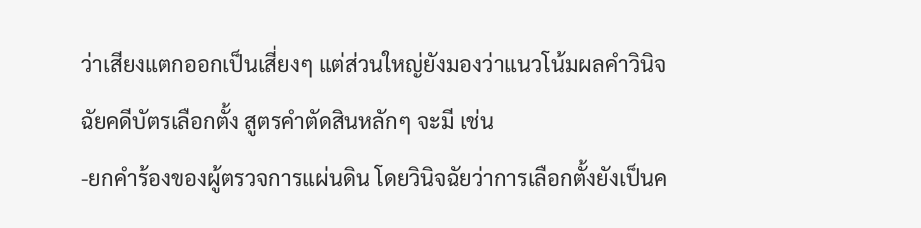ว่าเสียงแตกออกเป็นเสี่ยงๆ แต่ส่วนใหญ่ยังมองว่าแนวโน้มผลคำวินิจฉัยคดีบัตรเลือกตั้ง สูตรคำตัดสินหลักๆ จะมี เช่น
-ยกคำร้องของผู้ตรวจการแผ่นดิน โดยวินิจฉัยว่าการเลือกตั้งยังเป็นค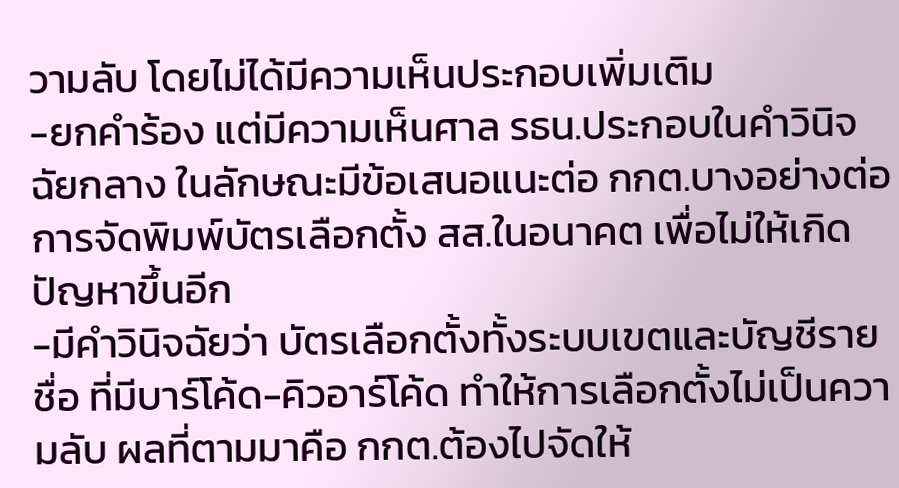วามลับ โดยไม่ได้มีความเห็นประกอบเพิ่มเติม
-ยกคำร้อง แต่มีความเห็นศาล รธน.ประกอบในคำวินิจฉัยกลาง ในลักษณะมีข้อเสนอแนะต่อ กกต.บางอย่างต่อการจัดพิมพ์บัตรเลือกตั้ง สส.ในอนาคต เพื่อไม่ให้เกิดปัญหาขึ้นอีก
-มีคำวินิจฉัยว่า บัตรเลือกตั้งทั้งระบบเขตและบัญชีรายชื่อ ที่มีบาร์โค้ด-คิวอาร์โค้ด ทำให้การเลือกตั้งไม่เป็นความลับ ผลที่ตามมาคือ กกต.ต้องไปจัดให้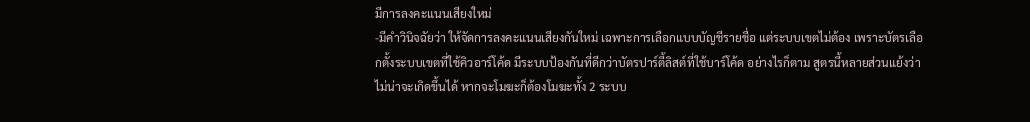มีการลงคะแนนเสียงใหม่
-มีคำวินิจฉัยว่า ให้จัดการลงคะแนนเสียงกันใหม่ เฉพาะการเลือกแบบบัญชีรายชื่อ แต่ระบบเขตไม่ต้อง เพราะบัตรเลือกตั้งระบบเขตที่ใช้คิวอาร์โค้ด มีระบบป้องกันที่ดีกว่าบัตรปาร์ตี้ลิสต์ที่ใช้บาร์โค้ด อย่างไรก็ตาม สูตรนี้หลายส่วนแย้งว่า ไม่น่าจะเกิดขึ้นได้ หากจะโมฆะก็ต้องโมฆะทั้ง 2 ระบบ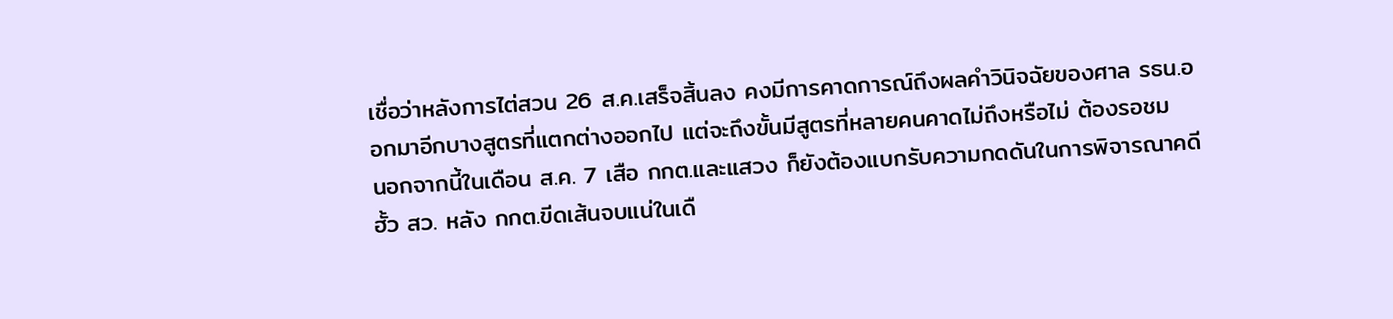เชื่อว่าหลังการไต่สวน 26 ส.ค.เสร็จสิ้นลง คงมีการคาดการณ์ถึงผลคำวินิจฉัยของศาล รธน.ออกมาอีกบางสูตรที่แตกต่างออกไป แต่จะถึงขั้นมีสูตรที่หลายคนคาดไม่ถึงหรือไม่ ต้องรอชม
นอกจากนี้ในเดือน ส.ค. 7 เสือ กกต.และแสวง ก็ยังต้องแบกรับความกดดันในการพิจารณาคดีฮั้ว สว. หลัง กกต.ขีดเส้นจบแน่ในเดื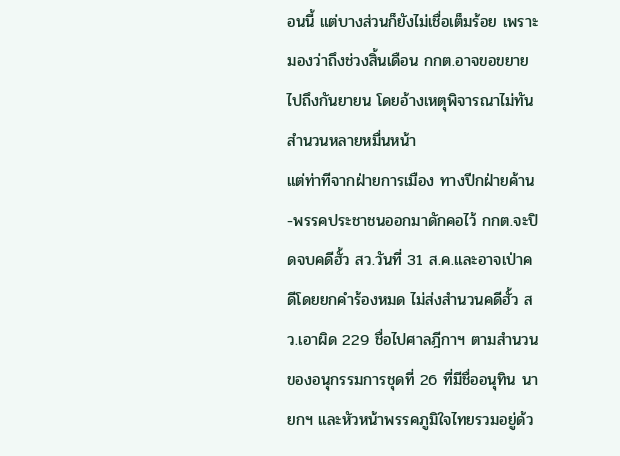อนนี้ แต่บางส่วนก็ยังไม่เชื่อเต็มร้อย เพราะมองว่าถึงช่วงสิ้นเดือน กกต.อาจขอขยายไปถึงกันยายน โดยอ้างเหตุพิจารณาไม่ทัน สำนวนหลายหมื่นหน้า
แต่ท่าทีจากฝ่ายการเมือง ทางปีกฝ่ายค้าน-พรรคประชาชนออกมาดักคอไว้ กกต.จะปิดจบคดีฮั้ว สว.วันที่ 31 ส.ค.และอาจเป่าคดีโดยยกคำร้องหมด ไม่ส่งสำนวนคดีฮั้ว สว.เอาผิด 229 ชื่อไปศาลฎีกาฯ ตามสำนวนของอนุกรรมการชุดที่ 26 ที่มีชื่ออนุทิน นายกฯ และหัวหน้าพรรคภูมิใจไทยรวมอยู่ด้ว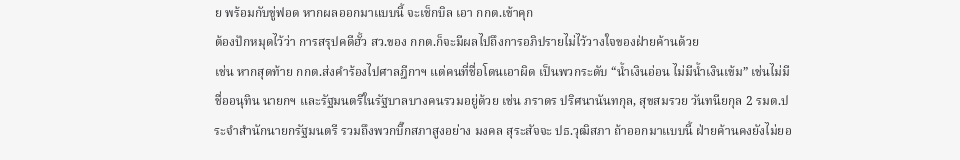ย พร้อมกับขู่ฟอด หากผลออกมาแบบนี้ จะเช็กบิล เอา กกต.เข้าคุก
ต้องปักหมุดไว้ว่า การสรุปคดีฮั้ว สว.ของ กกต.ก็จะมีผลไปถึงการอภิปรายไม่ไว้วางใจของฝ่ายค้านด้วย
เช่น หากสุดท้าย กกต.ส่งคำร้องไปศาลฎีกาฯ แต่คนที่ชื่อโดนเอาผิด เป็นพวกระดับ “น้ำเงินอ่อน ไม่มีน้ำเงินเข้ม” เช่นไม่มีชื่ออนุทิน นายกฯ และรัฐมนตรีในรัฐบาลบางคนรวมอยู่ด้วย เช่น ภราดร ปริศนานันทกุล, สุขสมรวย วันทนียกุล 2 รมต.ประจำสำนักนายกรัฐมนตรี รวมถึงพวกบิ๊กสภาสูงอย่าง มงคล สุระสัจจะ ปธ.วุฒิสภา ถ้าออกมาแบบนี้ ฝ่ายค้านคงยังไม่ยอ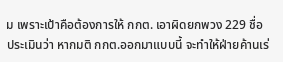ม เพราะเป้าคือต้องการให้ กกต. เอาผิดยกพวง 229 ชื่อ
ประเมินว่า หากมติ กกต.ออกมาแบบนี้ จะทำให้ฝ่ายค้านเร่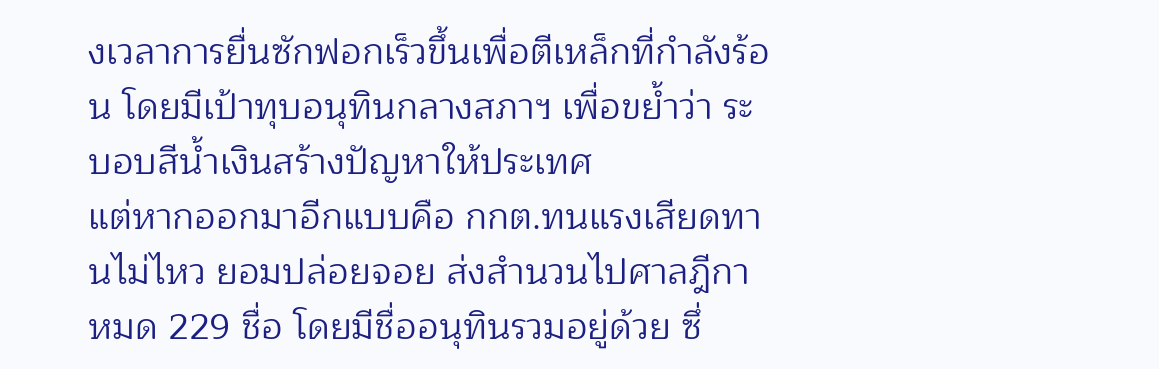งเวลาการยื่นซักฟอกเร็วขึ้นเพื่อตีเหล็กที่กำลังร้อน โดยมีเป้าทุบอนุทินกลางสภาฯ เพื่อขย้ำว่า ระบอบสีน้ำเงินสร้างปัญหาให้ประเทศ
แต่หากออกมาอีกแบบคือ กกต.ทนแรงเสียดทานไม่ไหว ยอมปล่อยจอย ส่งสำนวนไปศาลฎีกาหมด 229 ชื่อ โดยมีชื่ออนุทินรวมอยู่ด้วย ซึ่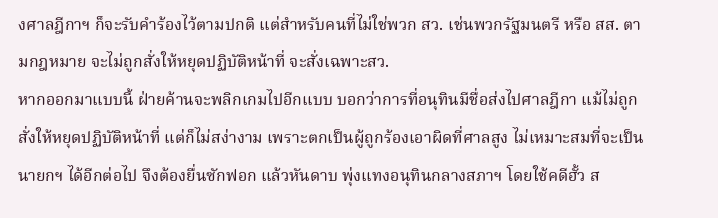งศาลฎีกาฯ ก็จะรับคำร้องไว้ตามปกติ แต่สำหรับคนที่ไม่ใช่พวก สว. เช่นพวกรัฐมนตรี หรือ สส. ตามกฎหมาย จะไม่ถูกสั่งให้หยุดปฏิบัติหน้าที่ จะสั่งเฉพาะสว.
หากออกมาแบบนี้ ฝ่ายค้านจะพลิกเกมไปอีกแบบ บอกว่าการที่อนุทินมีชื่อส่งไปศาลฎีกา แม้ไม่ถูกสั่งให้หยุดปฏิบัติหน้าที่ แต่ก็ไม่สง่างาม เพราะตกเป็นผู้ถูกร้องเอาผิดที่ศาลสูง ไม่เหมาะสมที่จะเป็นนายกฯ ได้อีกต่อไป จึงต้องยื่นซักฟอก แล้วหันดาบ พุ่งแทงอนุทินกลางสภาฯ โดยใช้คดีฮั้ว ส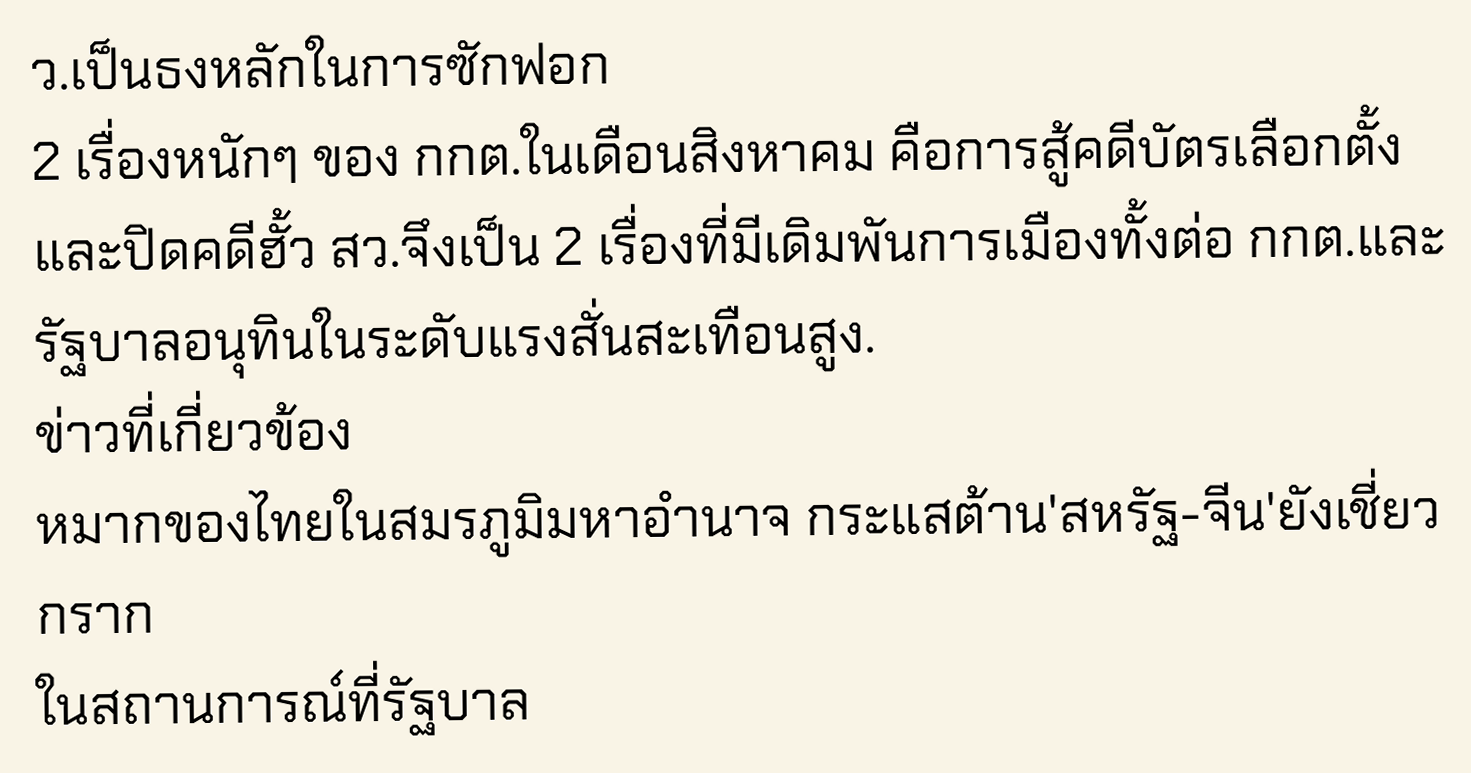ว.เป็นธงหลักในการซักฟอก
2 เรื่องหนักๆ ของ กกต.ในเดือนสิงหาคม คือการสู้คดีบัตรเลือกตั้งและปิดคดีฮั้ว สว.จึงเป็น 2 เรื่องที่มีเดิมพันการเมืองทั้งต่อ กกต.และรัฐบาลอนุทินในระดับแรงสั่นสะเทือนสูง.
ข่าวที่เกี่ยวข้อง
หมากของไทยในสมรภูมิมหาอำนาจ กระแสต้าน'สหรัฐ-จีน'ยังเชี่ยวกราก
ในสถานการณ์ที่รัฐบาล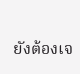ยังต้องเจ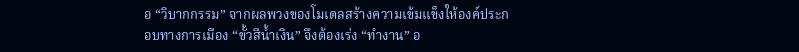อ “วิบากกรรม” จากผลพวงของโมเดลสร้างความเข้มแข็งให้องค์ประกอบทางการเมือง “ขั้วสีน้ำเงิน” จึงต้องเร่ง “ทำงาน” อ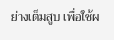ย่างเต็มสูบ เพื่อใช้ผ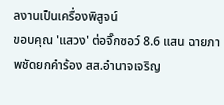ลงานเป็นเครื่องพิสูจน์
ขอบคุณ 'แสวง' ต่อจิ๊กซอว์ 8.6 แสน ฉายภาพชัดยกคำร้อง สส.อำนาจเจริญ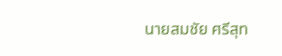นายสมชัย ศรีสุท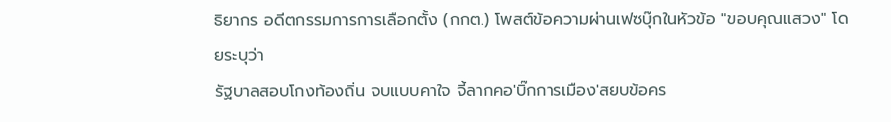ธิยากร อดีตกรรมการการเลือกตั้ง (กกต.) โพสต์ข้อความผ่านเฟซบุ๊กในหัวข้อ "ขอบคุณแสวง" โดยระบุว่า
รัฐบาลสอบโกงท้องถิ่น จบแบบคาใจ จี้ลากคอ'บิ๊กการเมือง'สยบข้อคร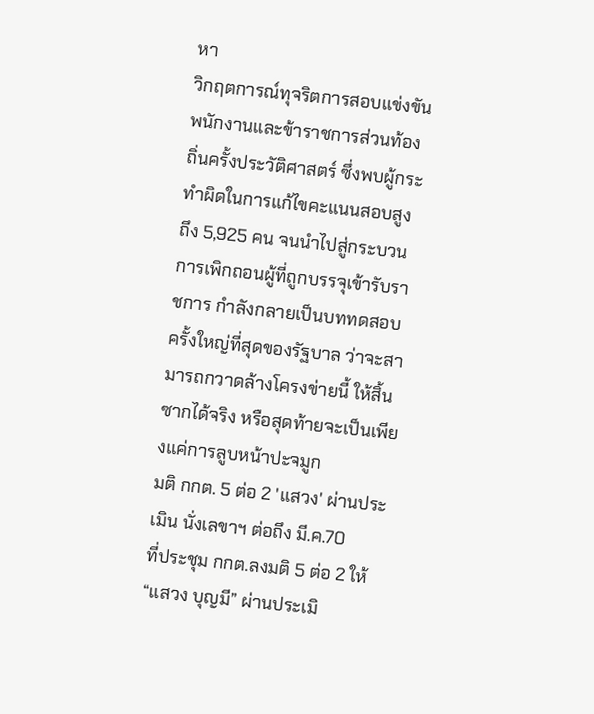หา
วิกฤตการณ์ทุจริตการสอบแข่งขันพนักงานและข้าราชการส่วนท้องถิ่นครั้งประวัติศาสตร์ ซึ่งพบผู้กระทำผิดในการแก้ไขคะแนนสอบสูงถึง 5,925 คน จนนำไปสู่กระบวนการเพิกถอนผู้ที่ถูกบรรจุเข้ารับราชการ กำลังกลายเป็นบททดสอบครั้งใหญ่ที่สุดของรัฐบาล ว่าจะสามารถกวาดล้างโครงข่ายนี้ ให้สิ้นซากได้จริง หรือสุดท้ายจะเป็นเพียงแค่การลูบหน้าปะจมูก
มติ กกต. 5 ต่อ 2 'แสวง' ผ่านประเมิน นั่งเลขาฯ ต่อถึง มี.ค.70
ที่ประชุม กกต.ลงมติ 5 ต่อ 2 ให้ “แสวง บุญมี” ผ่านประเมิ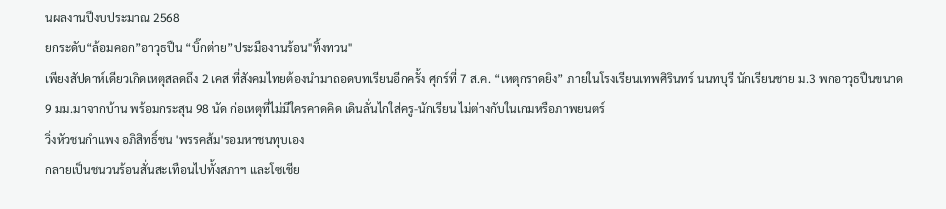นผลงานปีงบประมาณ 2568
ยกระดับ“ล้อมคอก”อาวุธปืน “บิ๊กต่าย”ประมืองานร้อน"ทิ้งทวน"
เพียงสัปดาห์เดียวเกิดเหตุสลดถึง 2 เคส ที่สังคมไทยต้องนำมาถอดบทเรียนอีกครั้ง ศุกร์ที่ 7 ส.ค. “เหตุกราดยิง” ภายในโรงเรียนเทพศิรินทร์ นนทบุรี นักเรียนชาย ม.3 พกอาวุธปืนขนาด 9 มม.มาจากบ้าน พร้อมกระสุน 98 นัด ก่อเหตุที่ไม่มีใครคาดคิด เดินลั่นไกใส่ครู-นักเรียน ไม่ต่างกับในเกมหรือภาพยนตร์
วิ่งหัวชนกำแพง อภิสิทธิ์ชน 'พรรคส้ม'รอมหาชนทุบเอง
กลายเป็นชนวนร้อนสั่นสะเทือนไปทั้งสภาฯ และโซเชีย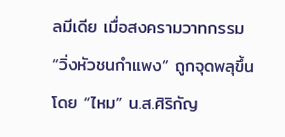ลมีเดีย เมื่อสงครามวาทกรรม “วิ่งหัวชนกำแพง” ถูกจุดพลุขึ้นโดย “ไหม” น.ส.ศิริกัญ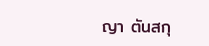ญา ตันสกุ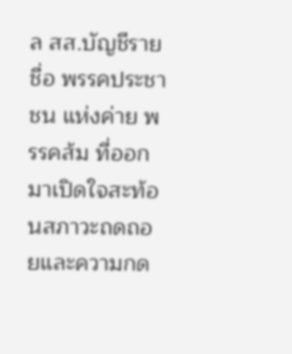ล สส.บัญชีรายชื่อ พรรคประชาชน แห่งค่าย พรรคส้ม ที่ออกมาเปิดใจสะท้อนสภาวะถดถอยและความกด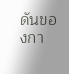ดันของกา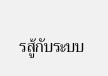รสู้กับระบบ